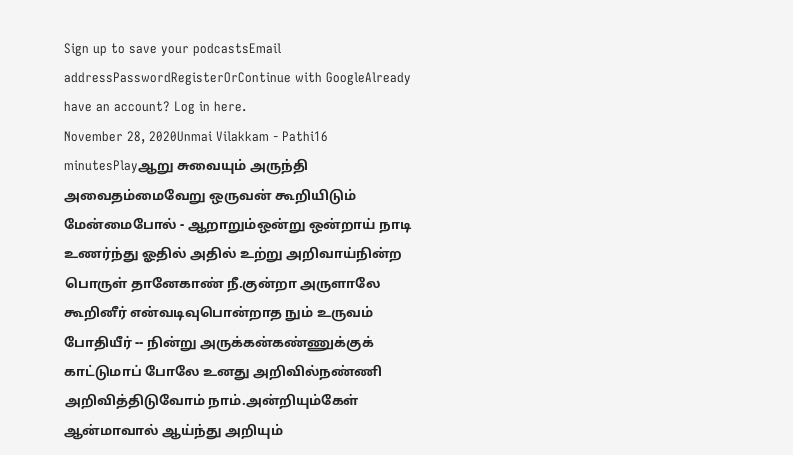Sign up to save your podcastsEmail addressPasswordRegisterOrContinue with GoogleAlready have an account? Log in here.
November 28, 2020Unmai Vilakkam - Pathi16 minutesPlayஆறு சுவையும் அருந்தி அவைதம்மைவேறு ஒருவன் கூறியிடும் மேன்மைபோல் - ஆறாறும்ஒன்று ஒன்றாய் நாடி உணர்ந்து ஓதில் அதில் உற்று அறிவாய்நின்ற பொருள் தானேகாண் நீ.குன்றா அருளாலே கூறினீர் என்வடிவுபொன்றாத நும் உருவம் போதியீர் -- நின்று அருக்கன்கண்ணுக்குக் காட்டுமாப் போலே உனது அறிவில்நண்ணி அறிவித்திடுவோம் நாம்.அன்றியும்கேள் ஆன்மாவால் ஆய்ந்து அறியும்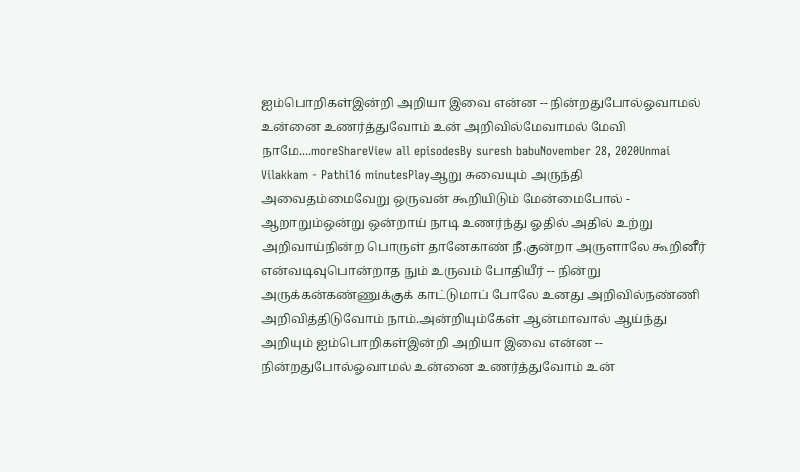ஐம்பொறிகள்இன்றி அறியா இவை என்ன -- நின்றதுபோல்ஓவாமல் உன்னை உணர்த்துவோம் உன் அறிவில்மேவாமல் மேவி நாமே....moreShareView all episodesBy suresh babuNovember 28, 2020Unmai Vilakkam - Pathi16 minutesPlayஆறு சுவையும் அருந்தி அவைதம்மைவேறு ஒருவன் கூறியிடும் மேன்மைபோல் - ஆறாறும்ஒன்று ஒன்றாய் நாடி உணர்ந்து ஓதில் அதில் உற்று அறிவாய்நின்ற பொருள் தானேகாண் நீ.குன்றா அருளாலே கூறினீர் என்வடிவுபொன்றாத நும் உருவம் போதியீர் -- நின்று அருக்கன்கண்ணுக்குக் காட்டுமாப் போலே உனது அறிவில்நண்ணி அறிவித்திடுவோம் நாம்.அன்றியும்கேள் ஆன்மாவால் ஆய்ந்து அறியும் ஐம்பொறிகள்இன்றி அறியா இவை என்ன -- நின்றதுபோல்ஓவாமல் உன்னை உணர்த்துவோம் உன்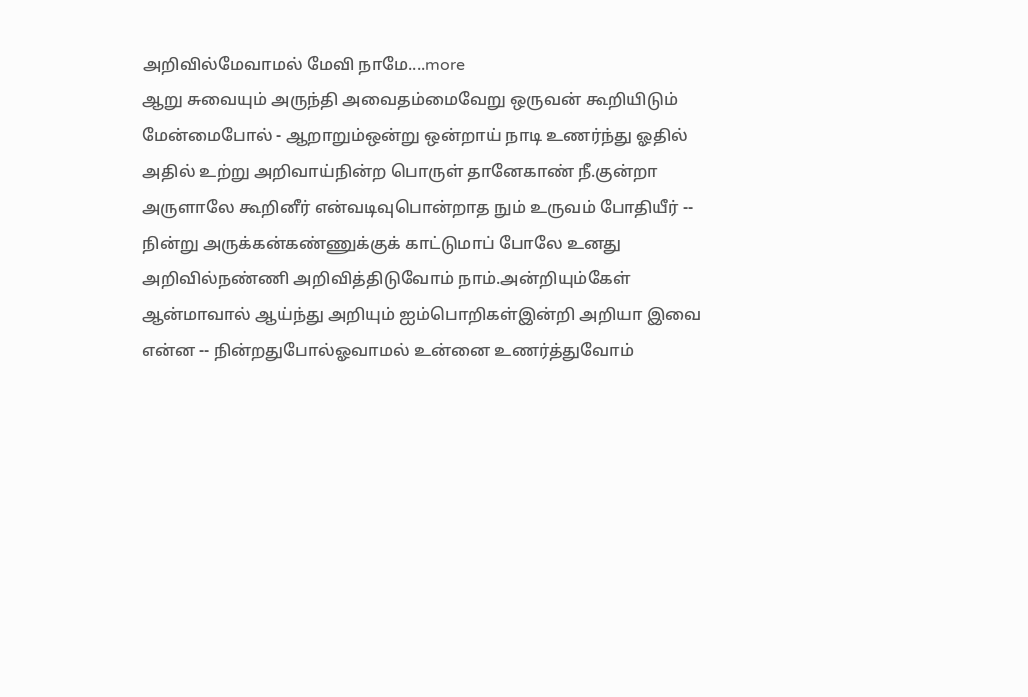அறிவில்மேவாமல் மேவி நாமே....more
ஆறு சுவையும் அருந்தி அவைதம்மைவேறு ஒருவன் கூறியிடும் மேன்மைபோல் - ஆறாறும்ஒன்று ஒன்றாய் நாடி உணர்ந்து ஓதில் அதில் உற்று அறிவாய்நின்ற பொருள் தானேகாண் நீ.குன்றா அருளாலே கூறினீர் என்வடிவுபொன்றாத நும் உருவம் போதியீர் -- நின்று அருக்கன்கண்ணுக்குக் காட்டுமாப் போலே உனது அறிவில்நண்ணி அறிவித்திடுவோம் நாம்.அன்றியும்கேள் ஆன்மாவால் ஆய்ந்து அறியும் ஐம்பொறிகள்இன்றி அறியா இவை என்ன -- நின்றதுபோல்ஓவாமல் உன்னை உணர்த்துவோம்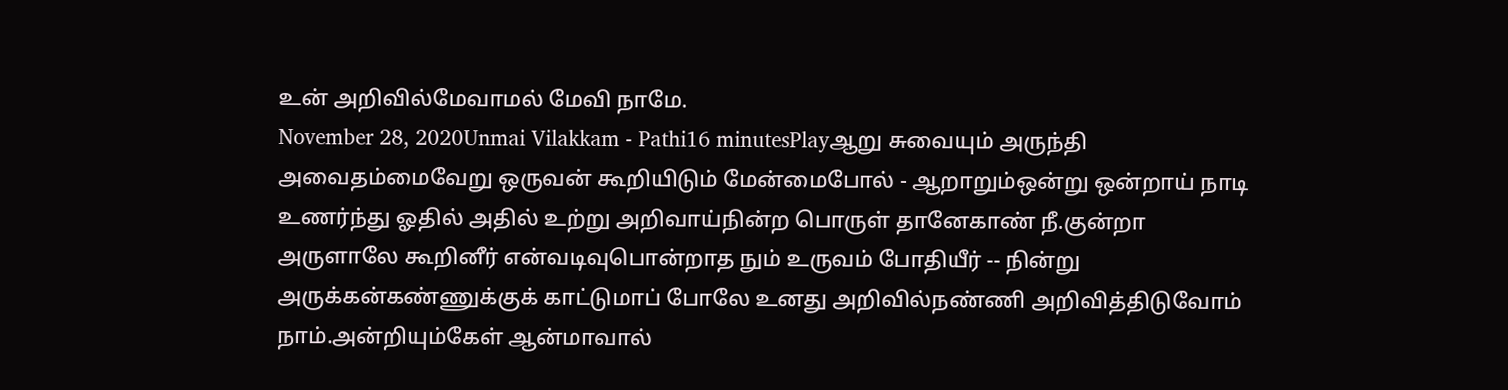உன் அறிவில்மேவாமல் மேவி நாமே.
November 28, 2020Unmai Vilakkam - Pathi16 minutesPlayஆறு சுவையும் அருந்தி அவைதம்மைவேறு ஒருவன் கூறியிடும் மேன்மைபோல் - ஆறாறும்ஒன்று ஒன்றாய் நாடி உணர்ந்து ஓதில் அதில் உற்று அறிவாய்நின்ற பொருள் தானேகாண் நீ.குன்றா அருளாலே கூறினீர் என்வடிவுபொன்றாத நும் உருவம் போதியீர் -- நின்று அருக்கன்கண்ணுக்குக் காட்டுமாப் போலே உனது அறிவில்நண்ணி அறிவித்திடுவோம் நாம்.அன்றியும்கேள் ஆன்மாவால்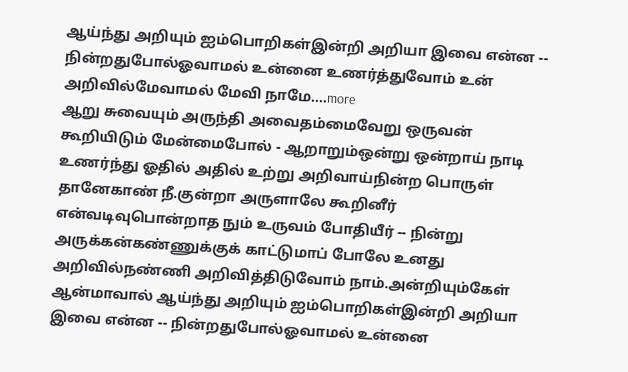ஆய்ந்து அறியும் ஐம்பொறிகள்இன்றி அறியா இவை என்ன -- நின்றதுபோல்ஓவாமல் உன்னை உணர்த்துவோம் உன் அறிவில்மேவாமல் மேவி நாமே....more
ஆறு சுவையும் அருந்தி அவைதம்மைவேறு ஒருவன் கூறியிடும் மேன்மைபோல் - ஆறாறும்ஒன்று ஒன்றாய் நாடி உணர்ந்து ஓதில் அதில் உற்று அறிவாய்நின்ற பொருள் தானேகாண் நீ.குன்றா அருளாலே கூறினீர் என்வடிவுபொன்றாத நும் உருவம் போதியீர் -- நின்று அருக்கன்கண்ணுக்குக் காட்டுமாப் போலே உனது அறிவில்நண்ணி அறிவித்திடுவோம் நாம்.அன்றியும்கேள் ஆன்மாவால் ஆய்ந்து அறியும் ஐம்பொறிகள்இன்றி அறியா இவை என்ன -- நின்றதுபோல்ஓவாமல் உன்னை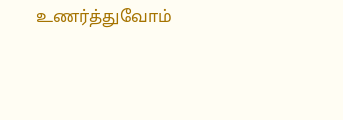உணர்த்துவோம்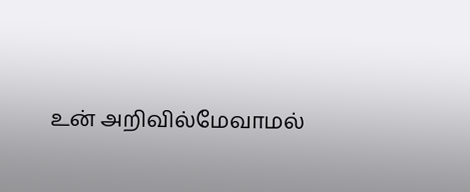உன் அறிவில்மேவாமல்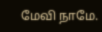மேவி நாமே.